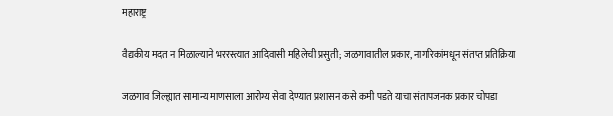महाराष्ट्र

वैद्यकीय मदत न मिळाल्याने भररस्त्यात आदिवासी महिलेची प्रसुती; जळगावातील प्रकार, नागरिकांमधून संतप्त प्रतिक्रिया

जळगाव जिल्ह्यात सामान्य माणसाला आरोग्य सेवा देण्यात प्रशासन कसे कमी पडते याचा संतापजनक प्रकार चोपडा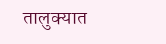तालुक्यात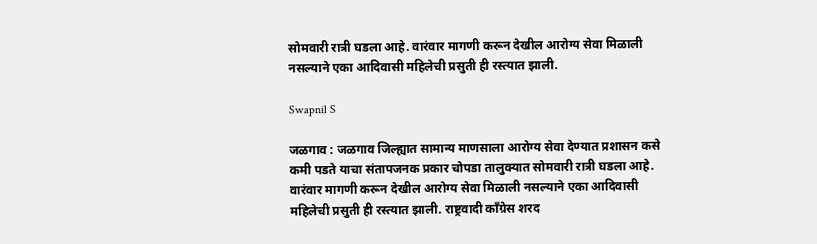सोमवारी रात्री घडला आहे. वारंवार मागणी करून देखील आरोग्य सेवा मिळाली नसल्याने एका आदिवासी महिलेची प्रसुती ही रस्त्यात झाली.

Swapnil S

जळगाव : जळगाव जिल्ह्यात सामान्य माणसाला आरोग्य सेवा देण्यात प्रशासन कसे कमी पडते याचा संतापजनक प्रकार चोपडा तालुक्यात सोमवारी रात्री घडला आहे. वारंवार मागणी करून देखील आरोग्य सेवा मिळाली नसल्याने एका आदिवासी महिलेची प्रसुती ही रस्त्यात झाली. राष्ट्रवादी काँग्रेस शरद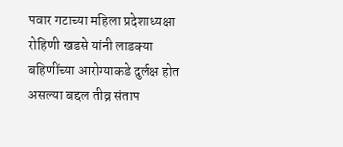पवार गटाच्या महिला प्रदेशाध्यक्षा रोहिणी खडसे यांनी लाडक्या बहिणींच्या आरोग्याकडे दुर्लक्ष होत असल्या बद्दल तीव्र संताप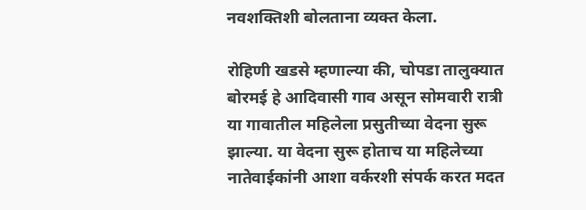नवशक्तिशी बोलताना व्यक्त केला.

रोहिणी खडसे म्हणाल्या की, चोपडा तालुक्यात बोरमई हे आदिवासी गाव असून सोमवारी रात्री या गावातील महिलेला प्रसुतीच्या वेदना सुरू झाल्या. या वेदना सुरू होताच या महिलेच्या नातेवाईकांनी आशा वर्करशी संपर्क करत मदत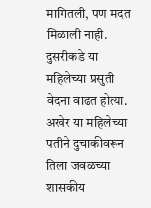मागितली, पण मदत मिळाली नाही. दुसरीकडे या महिलेच्या प्रसुती वेदना वाढत होत्या. अखेर या महिलेच्या पतीने दुचाकीवरून तिला जवळच्या शासकीय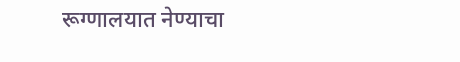रूग्णालयात नेण्याचा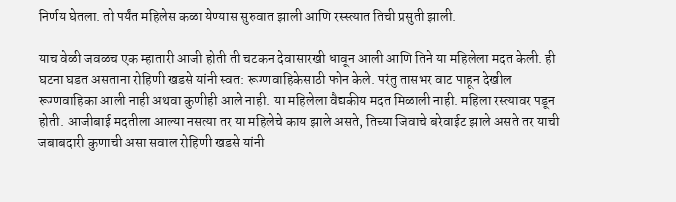निर्णय घेतला. तो पर्यंत महिलेस कळा येण्यास सुरुवात झाली आणि रस्स्त्यात तिची प्रसुती झाली.

याच वेळी जवळच एक म्हातारी आजी होती ती चटकन देवासारखी धावून आली आणि तिने या महिलेला मदत केली. ही घटना घडत असताना रोहिणी खडसे यांनी स्वत: रूग्णवाहिकेसाठी फोन केले. परंतु तासभर वाट पाहून देखील रूग्णवाहिका आली नाही अथवा कुणीही आले नाही. या महिलेला वैद्यकीय मदत मिळाली नाही. महिला रस्त्यावर पडून होती. आजीबाई मदतीला आल्या नसत्या तर या महिलेचे काय झाले असते, तिच्या जिवाचे बरेवाईट झाले असते तर याची जबाबदारी कुणाची असा सवाल रोहिणी खडसे यांनी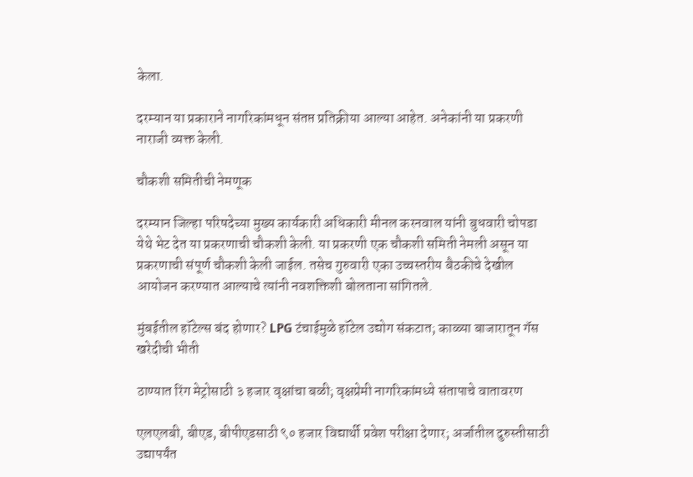केला.

दरम्यान या प्रकाराने नागरिकांमधून संतप्त प्रतिक्रीया आल्या आहेत. अनेकांनी या प्रकरणी नाराजी व्यक्त केली.

चौकशी समितीची नेमणूक

दरम्यान जिल्हा परिषदेच्या मुख्य कार्यकारी अधिकारी मीनल करनवाल यांनी बुधवारी चोपडा येथे भेट देत या प्रकरणाची चौकशी केली. या प्रकरणी एक चौकशी समिती नेमली असून या प्रकरणाची संपूर्ण चौकशी केली जाईल. तसेच गुरुवारी एका उच्चस्तरीय बैठकीचे देखील आयोजन करण्यात आल्याचे त्यांनी नवशक्तिशी बोलताना सांगितले.

मुंबईतील हॉटेल्स बंद होणार? LPG टंचाईमुळे हॉटेल उद्योग संकटात; काळ्या बाजारातून गॅस खरेदीची भीती

ठाण्यात रिंग मेट्रोसाठी ३ हजार वृक्षांचा बळी; वृक्षप्रेमी नागरिकांमध्ये संतापाचे वातावरण

एलएलबी, बीएड, बीपीएडसाठी ९० हजार विद्यार्थी प्रवेश परीक्षा देणार; अर्जातील दुरुस्तीसाठी उद्यापर्यंत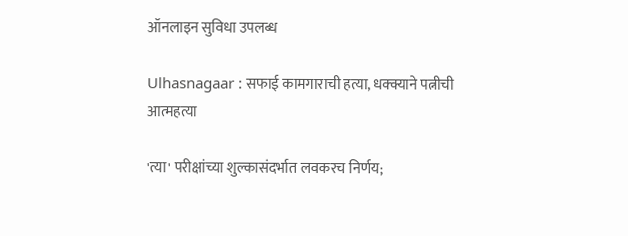ऑनलाइन सुविधा उपलब्ध

Ulhasnagaar : सफाई कामगाराची हत्या, धक्क्याने पत्नीची आत्महत्या

'त्या' परीक्षांच्या शुल्कासंदर्भात लवकरच निर्णय;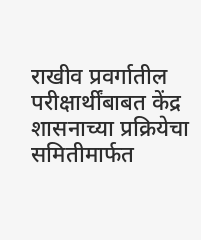राखीव प्रवर्गातील परीक्षार्थींबाबत केंद्र शासनाच्या प्रक्रियेचा समितीमार्फत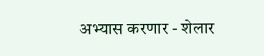अभ्यास करणार - शेलार